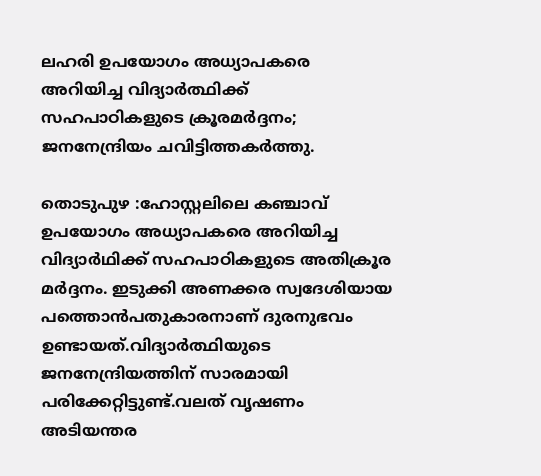ലഹരി ഉപയോഗം അധ്യാപകരെ അറിയിച്ച വിദ്യാര്‍ത്ഥിക്ക് സഹപാഠികളുടെ ക്രൂരമര്‍ദ്ദനം; ജനനേന്ദ്രിയം ചവിട്ടിത്തകര്‍ത്തു.

തൊടുപുഴ :ഹോസ്റ്റലിലെ കഞ്ചാവ് ഉപയോഗം അധ്യാപകരെ അറിയിച്ച വിദ്യാർഥിക്ക് സഹപാഠികളുടെ അതിക്രൂര മർദ്ദനം. ഇടുക്കി അണക്കര സ്വദേശിയായ പത്തൊൻപതുകാരനാണ് ദുരനുഭവം ഉണ്ടായത്.വിദ്യാർത്ഥിയുടെ ജനനേന്ദ്രിയത്തിന് സാരമായി പരിക്കേറ്റിട്ടുണ്ട്.വലത് വൃഷണം അടിയന്തര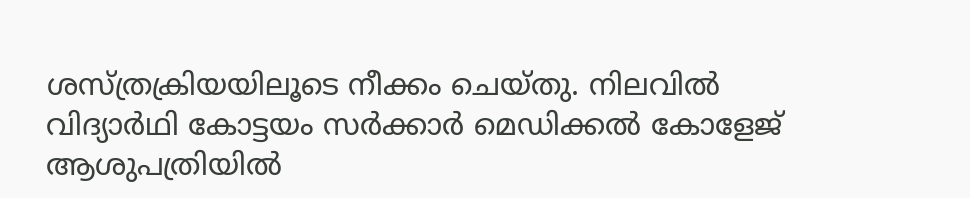ശസ്ത്രക്രിയയിലൂടെ നീക്കം ചെയ്തു. നിലവില്‍ വിദ്യാർഥി കോട്ടയം സർക്കാർ മെഡിക്കല്‍ കോളേജ് ആശുപത്രിയില്‍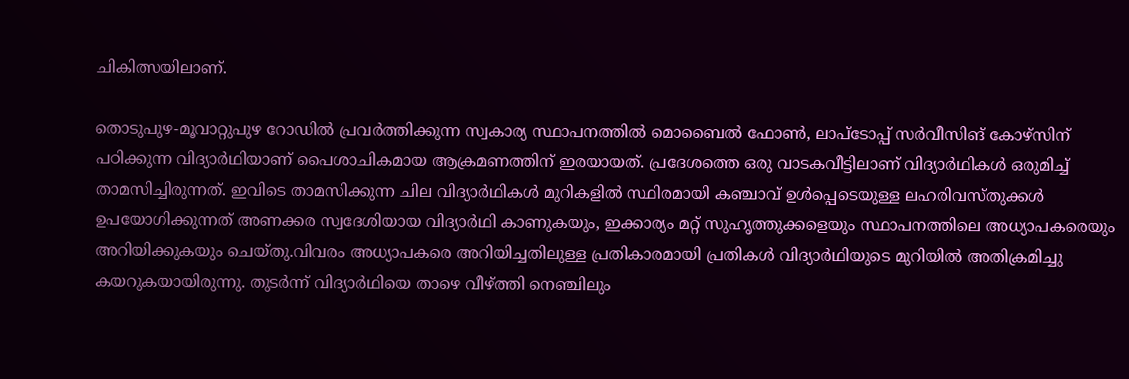ചികിത്സയിലാണ്.

തൊടുപുഴ-മൂവാറ്റുപുഴ റോഡില്‍ പ്രവർത്തിക്കുന്ന സ്വകാര്യ സ്ഥാപനത്തില്‍ മൊബൈല്‍ ഫോണ്‍, ലാപ്ടോപ്പ് സർവീസിങ് കോഴ്സിന് പഠിക്കുന്ന വിദ്യാർഥിയാണ് പൈശാചികമായ ആക്രമണത്തിന് ഇരയായത്. പ്രദേശത്തെ ഒരു വാടകവീട്ടിലാണ് വിദ്യാർഥികള്‍ ഒരുമിച്ച്‌ താമസിച്ചിരുന്നത്. ഇവിടെ താമസിക്കുന്ന ചില വിദ്യാർഥികള്‍ മുറികളില്‍ സ്ഥിരമായി കഞ്ചാവ് ഉള്‍പ്പെടെയുള്ള ലഹരിവസ്തുക്കള്‍ ഉപയോഗിക്കുന്നത് അണക്കര സ്വദേശിയായ വിദ്യാർഥി കാണുകയും, ഇക്കാര്യം മറ്റ് സുഹൃത്തുക്കളെയും സ്ഥാപനത്തിലെ അധ്യാപകരെയും അറിയിക്കുകയും ചെയ്തു.വിവരം അധ്യാപകരെ അറിയിച്ചതിലുള്ള പ്രതികാരമായി പ്രതികള്‍ വിദ്യാർഥിയുടെ മുറിയില്‍ അതിക്രമിച്ചു കയറുകയായിരുന്നു. തുടർന്ന് വിദ്യാർഥിയെ താഴെ വീഴ്ത്തി നെഞ്ചിലും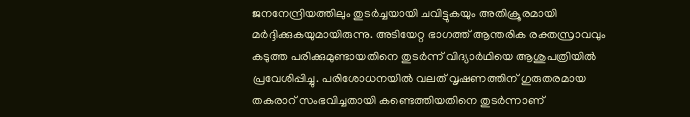ജനനേന്ദ്രിയത്തിലും തുടർച്ചയായി ചവിട്ടുകയും അതിക്രൂരമായി മർദ്ദിക്കുകയുമായിരുന്നു. അടിയേറ്റ ഭാഗത്ത് ആന്തരിക രക്തസ്രാവവും കടുത്ത പരിക്കുമുണ്ടായതിനെ തുടർന്ന് വിദ്യാർഥിയെ ആശുപത്രിയില്‍ പ്രവേശിപ്പിച്ചു. പരിശോധനയില്‍ വലത് വൃഷണത്തിന് ഗുരുതരമായ തകരാറ് സംഭവിച്ചതായി കണ്ടെത്തിയതിനെ തുടർന്നാണ്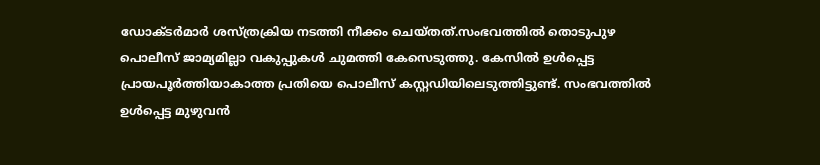ഡോക്ടർമാർ ശസ്ത്രക്രിയ നടത്തി നീക്കം ചെയ്തത്.സംഭവത്തില്‍ തൊടുപുഴ പൊലീസ് ജാമ്യമില്ലാ വകുപ്പുകള്‍ ചുമത്തി കേസെടുത്തു. കേസില്‍ ഉള്‍പ്പെട്ട പ്രായപൂർത്തിയാകാത്ത പ്രതിയെ പൊലീസ് കസ്റ്റഡിയിലെടുത്തിട്ടുണ്ട്. സംഭവത്തില്‍ ഉള്‍പ്പെട്ട മുഴുവൻ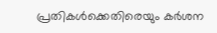പ്രതികള്‍ക്കെതിരെയും കർശന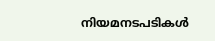നിയമനടപടികള്‍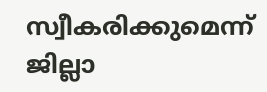സ്വീകരിക്കുമെന്ന് ജില്ലാ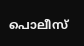പൊലീസ്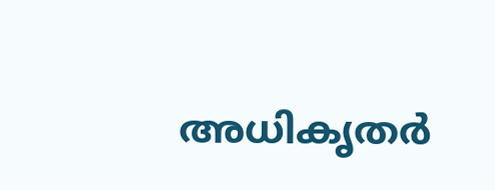അധികൃതർ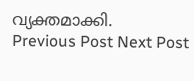വ്യക്തമാക്കി.
Previous Post Next Post